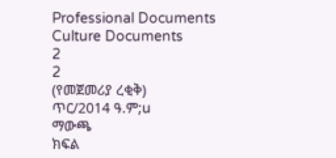Professional Documents
Culture Documents
2
2
(የመጀመሪያ ረቂቅ)
ጥር/2014 ዓ.ም;u
ማውጫ
ክፍል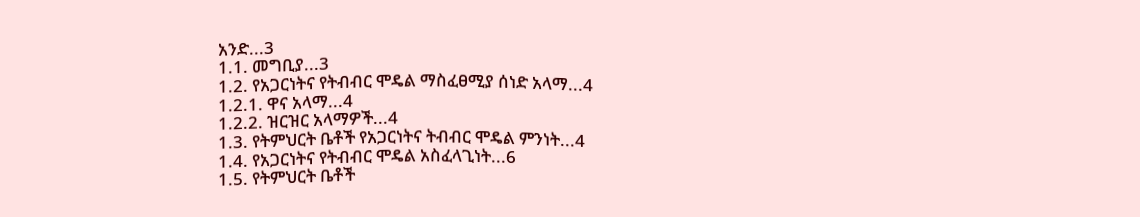አንድ...3
1.1. መግቢያ...3
1.2. የአጋርነትና የትብብር ሞዴል ማስፈፀሚያ ሰነድ አላማ...4
1.2.1. ዋና አላማ...4
1.2.2. ዝርዝር አላማዎች...4
1.3. የትምህርት ቤቶች የአጋርነትና ትብብር ሞዴል ምንነት...4
1.4. የአጋርነትና የትብብር ሞዴል አስፈላጊነት...6
1.5. የትምህርት ቤቶች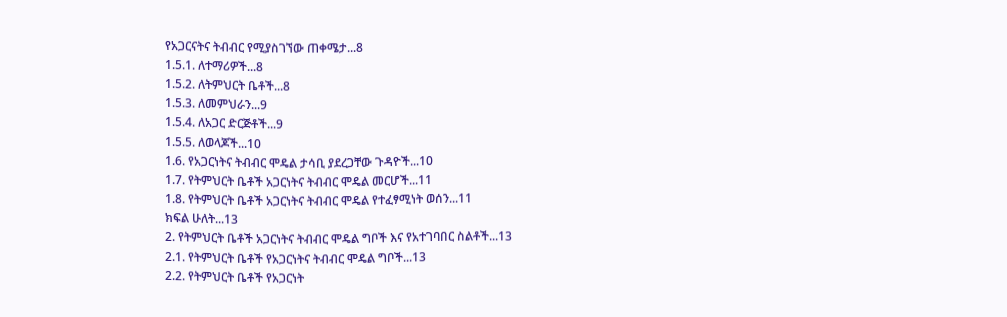የአጋርናትና ትብብር የሚያስገኘው ጠቀሜታ...8
1.5.1. ለተማሪዎች...8
1.5.2. ለትምህርት ቤቶች...8
1.5.3. ለመምህራን...9
1.5.4. ለአጋር ድርጅቶች...9
1.5.5. ለወላጆች...10
1.6. የአጋርነትና ትብብር ሞዴል ታሳቢ ያደረጋቸው ጉዳዮች...10
1.7. የትምህርት ቤቶች አጋርነትና ትብብር ሞዴል መርሆች...11
1.8. የትምህርት ቤቶች አጋርነትና ትብብር ሞዴል የተፈፃሚነት ወሰን...11
ክፍል ሁለት...13
2. የትምህርት ቤቶች አጋርነትና ትብብር ሞዴል ግቦች እና የአተገባበር ስልቶች...13
2.1. የትምህርት ቤቶች የአጋርነትና ትብብር ሞዴል ግቦች...13
2.2. የትምህርት ቤቶች የአጋርነት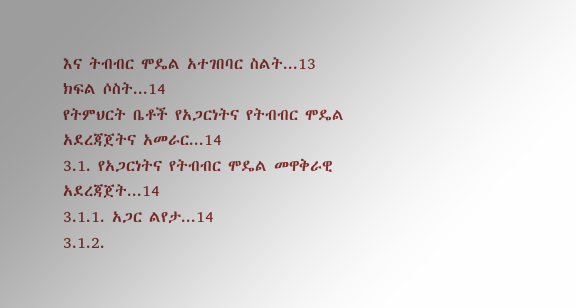እና ትብብር ሞዴል አተገበባር ስልት...13
ክፍል ሶስት...14
የትምህርት ቤቶች የአጋርነትና የትብብር ሞዴል አደረጃጀትና አመራር...14
3.1. የአጋርነትና የትብብር ሞዴል መዋቅራዊ አደረጃጀት...14
3.1.1. አጋር ልየታ...14
3.1.2.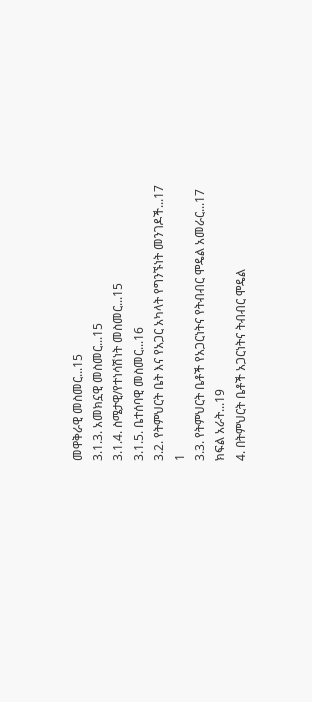መዋቅራዊ መስመር...15
3.1.3. አመክኗዊ መስመር...15
3.1.4. ስሜታዊ/የተነሳሽነት መስመር...15
3.1.5. ቤተሰባዊ መስመር...16
3.2. የትምህርት ቤት እና የአጋር አካላት የግንኙነት መንገዶች...17
1
3.3. የትምህርት ቤቶች የአጋርነትና የትብብር ሞዴል አመራር...17
ክፍል አራት...19
4. በትምህርት ቤቶች አጋርነትና ትብብር ሞዴል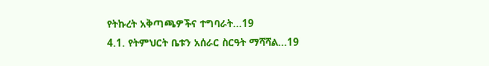የትኩረት አቅጣጫዎችና ተግባራት...19
4.1. የትምህርት ቤቱን አሰራር ስርዓት ማሻሻል...19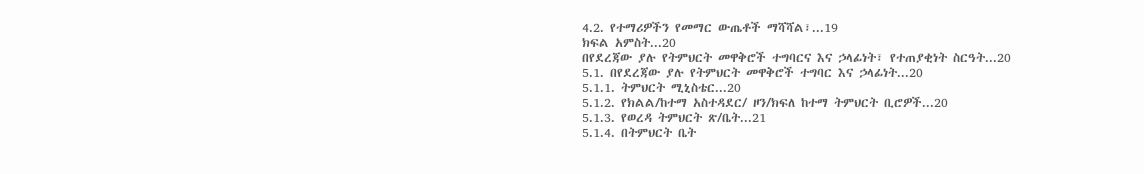4.2. የተማሪዎችን የመማር ውጤቶች ማሻሻል፣...19
ክፍል አምስት...20
በየደረጃው ያሉ የትምህርት መዋቅሮች ተግባርና እና ኃላፊነት፣ የተጠያቂነት ስርዓት...20
5.1. በየደረጃው ያሉ የትምህርት መዋቅሮች ተግባር እና ኃላፊነት...20
5.1.1. ትምህርት ሚኒስቴር...20
5.1.2. የክልል/ከተማ አስተዳደር/ ዞን/ክፍለ ከተማ ትምህርት ቢሮዎች...20
5.1.3. የወረዳ ትምህርት ጽ/ቤት...21
5.1.4. በትምህርት ቤት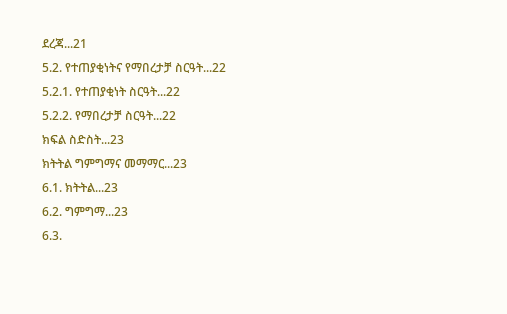ደረጃ...21
5.2. የተጠያቂነትና የማበረታቻ ስርዓት...22
5.2.1. የተጠያቂነት ስርዓት...22
5.2.2. የማበረታቻ ስርዓት...22
ክፍል ስድስት...23
ክትትል ግምግማና መማማር...23
6.1. ክትትል...23
6.2. ግምግማ...23
6.3.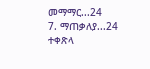መማማር...24
7. ማጠቃለያ...24
ተቀጽላ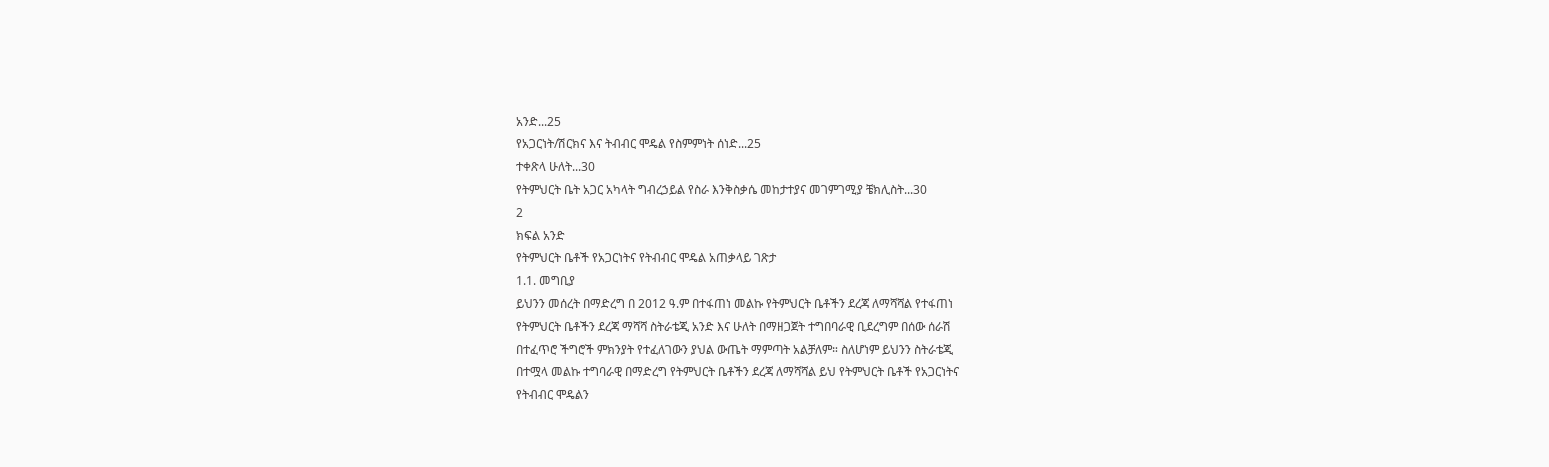አንድ...25
የአጋርነት/ሽርክና እና ትብብር ሞዴል የስምምነት ሰነድ...25
ተቀጽላ ሁለት...30
የትምህርት ቤት አጋር አካላት ግብረኃይል የስራ እንቅስቃሴ መከታተያና መገምገሚያ ቼክሊስት...30
2
ክፍል አንድ
የትምህርት ቤቶች የአጋርነትና የትብብር ሞዴል አጠቃላይ ገጽታ
1.1. መግቢያ
ይህንን መሰረት በማድረግ በ 2012 ዓ.ም በተፋጠነ መልኩ የትምህርት ቤቶችን ደረጃ ለማሻሻል የተፋጠነ
የትምህርት ቤቶችን ደረጃ ማሻሻ ስትራቴጂ አንድ እና ሁለት በማዘጋጀት ተግበባራዊ ቢደረግም በሰው ሰራሽ
በተፈጥሮ ችግሮች ምክንያት የተፈለገውን ያህል ውጤት ማምጣት አልቻለም። ስለሆነም ይህንን ስትራቴጂ
በተሟላ መልኩ ተግባራዊ በማድረግ የትምህርት ቤቶችን ደረጃ ለማሻሻል ይህ የትምህርት ቤቶች የአጋርነትና
የትብብር ሞዴልን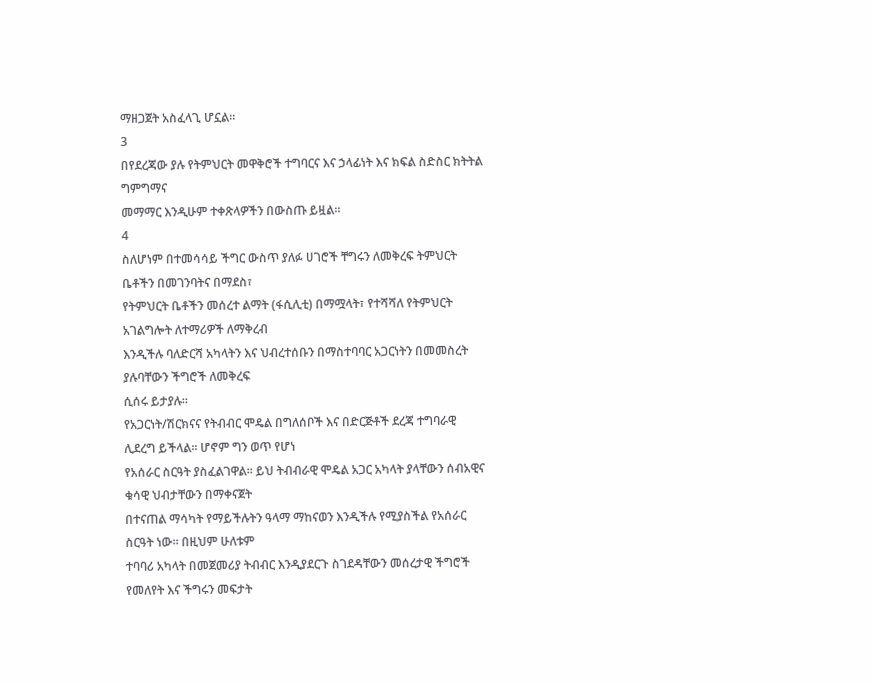ማዘጋጀት አስፈላጊ ሆኗል።
3
በየደረጃው ያሉ የትምህርት መዋቅሮች ተግባርና እና ኃላፊነት እና ክፍል ስድስር ክትትል ግምግማና
መማማር እንዲሁም ተቀጽላዎችን በውስጡ ይዟል።
4
ስለሆነም በተመሳሳይ ችግር ውስጥ ያለፉ ሀገሮች ቸግሩን ለመቅረፍ ትምህርት ቤቶችን በመገንባትና በማደስ፣
የትምህርት ቤቶችን መሰረተ ልማት (ፋሲሊቲ) በማሟላት፣ የተሻሻለ የትምህርት አገልግሎት ለተማሪዎች ለማቅረብ
እንዲችሉ ባለድርሻ አካላትን እና ህብረተሰቡን በማስተባባር አጋርነትን በመመስረት ያሉባቸውን ችግሮች ለመቅረፍ
ሲሰሩ ይታያሉ።
የአጋርነት/ሽርክናና የትብብር ሞዴል በግለሰቦች እና በድርጅቶች ደረጃ ተግባራዊ ሊደረግ ይችላል። ሆኖም ግን ወጥ የሆነ
የአሰራር ስርዓት ያስፈልገዋል። ይህ ትብብራዊ ሞዴል አጋር አካላት ያላቸውን ሰብአዊና ቁሳዊ ህብታቸውን በማቀናጀት
በተናጠል ማሳካት የማይችሉትን ዓላማ ማከናወን እንዲችሉ የሚያስችል የአሰራር ስርዓት ነው። በዚህም ሁለቱም
ተባባሪ አካላት በመጀመሪያ ትብብር እንዲያደርጉ ስገደዳቸውን መሰረታዊ ችግሮች የመለየት እና ችግሩን መፍታት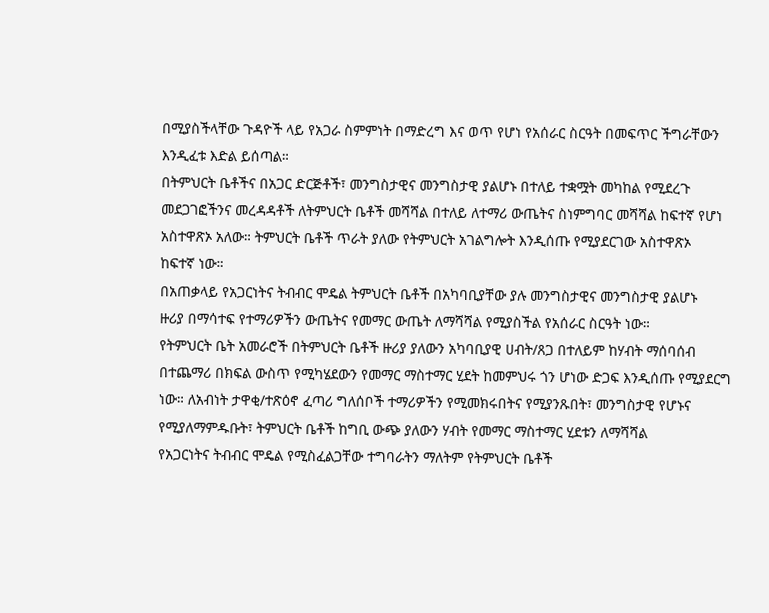በሚያስችላቸው ጉዳዮች ላይ የአጋራ ስምምነት በማድረግ እና ወጥ የሆነ የአሰራር ስርዓት በመፍጥር ችግራቸውን
እንዲፈቱ እድል ይሰጣል።
በትምህርት ቤቶችና በአጋር ድርጅቶች፣ መንግስታዊና መንግስታዊ ያልሆኑ በተለይ ተቋሟት መካከል የሚደረጉ
መደጋገፎችንና መረዳዳቶች ለትምህርት ቤቶች መሻሻል በተለይ ለተማሪ ውጤትና ስነምግባር መሻሻል ከፍተኛ የሆነ
አስተዋጽኦ አለው። ትምህርት ቤቶች ጥራት ያለው የትምህርት አገልግሎት እንዲሰጡ የሚያደርገው አስተዋጽኦ
ከፍተኛ ነው።
በአጠቃላይ የአጋርነትና ትብብር ሞዴል ትምህርት ቤቶች በአካባቢያቸው ያሉ መንግስታዊና መንግስታዊ ያልሆኑ
ዙሪያ በማሳተፍ የተማሪዎችን ውጤትና የመማር ውጤት ለማሻሻል የሚያስችል የአሰራር ስርዓት ነው።
የትምህርት ቤት አመራሮች በትምህርት ቤቶች ዙሪያ ያለውን አካባቢያዊ ሀብት/ጸጋ በተለይም ከሃብት ማሰባሰብ
በተጨማሪ በክፍል ውስጥ የሚካሄደውን የመማር ማስተማር ሂደት ከመምህሩ ጎን ሆነው ድጋፍ እንዲሰጡ የሚያደርግ
ነው። ለአብነት ታዋቂ/ተጽዕኖ ፈጣሪ ግለሰቦች ተማሪዎችን የሚመክሩበትና የሚያንጹበት፣ መንግስታዊ የሆኑና
የሚያለማምዱቡት፣ ትምህርት ቤቶች ከግቢ ውጭ ያለውን ሃብት የመማር ማስተማር ሂደቱን ለማሻሻል
የአጋርነትና ትብብር ሞዴል የሚስፈልጋቸው ተግባራትን ማለትም የትምህርት ቤቶች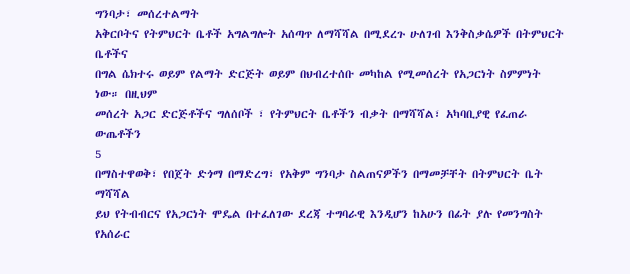ግንባታ፣ መሰረተልማት
አቅርቦትና የትምህርት ቤቶች አግልግሎት አሰጣጥ ለማሻሻል በሚደረጉ ሁለገብ እንቅስቃሴዎች በትምህርት ቤቶችና
በግል ሴክተሩ ወይም የልማት ድርጅት ወይም በህብረተሰቡ መካከል የሚመሰረት የአጋርነት ስምምነት ነው። በዚህም
መሰረት አጋር ድርጅቶችና ግለሰቦች ፣ የትምህርት ቤቶችን ብቃት በማሻሻል፣ አካባቢያዊ የፈጠራ ውጤቶችን
5
በማስተዋወቅ፣ የበጀት ድጎማ በማድረግ፣ የአቅም ግንባታ ስልጠናዎችን በማመቻቸት በትምህርት ቤት ማሻሻል
ይህ የትብብርና የአጋርነት ሞዴል በተፈለገው ደረጃ ተግባራዊ እንዲሆን ከአሁን በፊት ያሉ የመንግስት የአሰራር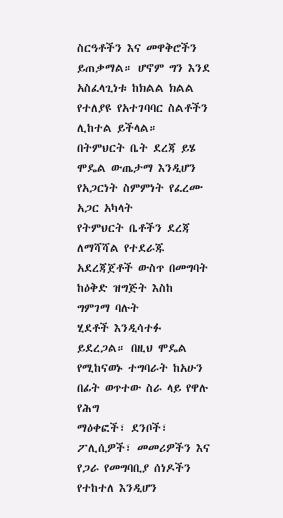ስርዓቶችን እና መዋቅሮችን ይጠቃማል። ሆኖም ግን እንደ አስፈላጊነቱ ከክልል ክልል የተለያዩ የአተገባባር ስልቶችን
ሊከተል ይችላል። በትምህርት ቤት ደረጃ ይሄ ሞዴል ውጤታማ እንዲሆን የአጋርነት ስምምነት የፈረሙ አጋር አካላት
የትምህርት ቤቶችን ደረጃ ለማሻሻል የተደራጁ አደረጃጀቶች ውስጥ በመግባት ከዕቅድ ዝግጅት እስከ ግምገማ ባሉት
ሂደቶች እንዲሳተፉ ይደረጋል። በዚህ ሞዴል የሚከናወኑ ተግባራት ከአሁን በፊት ወጥተው ስራ ላይ የዋሉ የሕግ
ማዕቀፎች፣ ደንቦች፣ ፖሊሲዎች፣ መመሪዎችን እና የጋራ የመግባቢያ ሰነዶችን የተከተለ እንዲሆን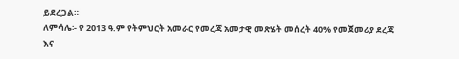ይደረጋል።
ለምሳሌ፡- የ 2013 ዓ.ም የትምህርት አመራር የመረጃ አመታዊ መጽሄት መሰረት 40% የመጀመሪያ ደረጃ
እና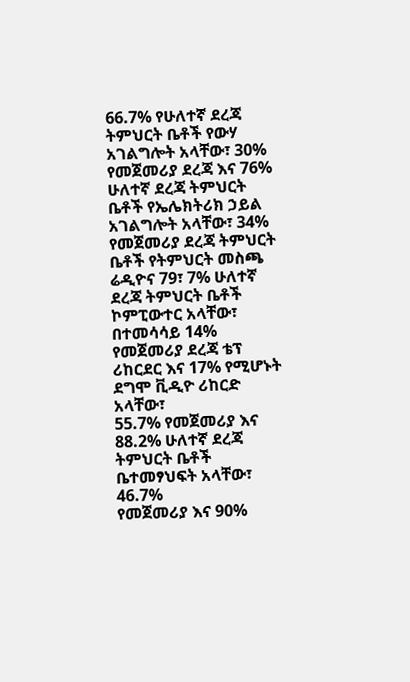66.7% የሁለተኛ ደረጃ ትምህርት ቤቶች የውሃ አገልግሎት አላቸው፣ 30% የመጀመሪያ ደረጃ እና 76%
ሁለተኛ ደረጃ ትምህርት ቤቶች የኤሌክትሪክ ኃይል አገልግሎት አላቸው፣ 34% የመጀመሪያ ደረጃ ትምህርት
ቤቶች የትምህርት መስጫ ሬዲዮና 79፣ 7% ሁለተኛ ደረጃ ትምህርት ቤቶች ኮምፒውተር አላቸው፣
በተመሳሳይ 14% የመጀመሪያ ደረጃ ቴፕ ሪከርደር እና 17% የሚሆኑት ደግሞ ቪዲዮ ሪከርድ አላቸው፣
55.7% የመጀመሪያ እና 88.2% ሁለተኛ ደረጃ ትምህርት ቤቶች ቤተመፃህፍት አላቸው፣ 46.7%
የመጀመሪያ እና 90%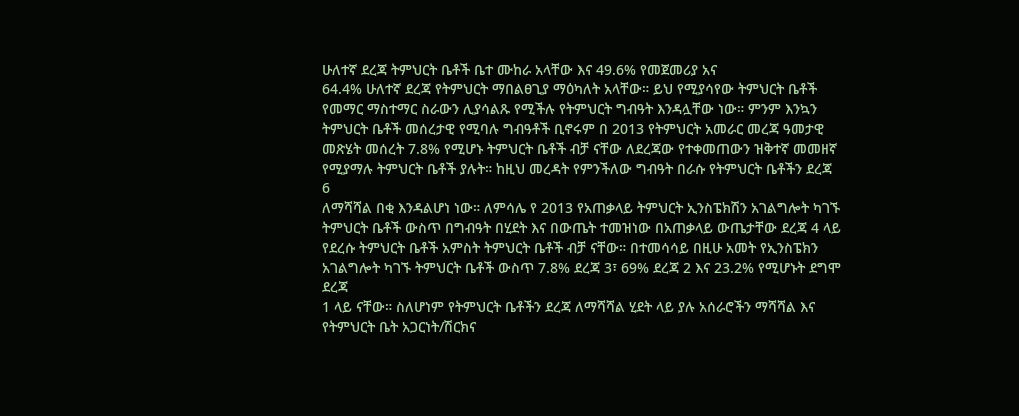ሁለተኛ ደረጃ ትምህርት ቤቶች ቤተ ሙከራ አላቸው እና 49.6% የመጀመሪያ አና
64.4% ሁለተኛ ደረጃ የትምህርት ማበልፀጊያ ማዕካለት አላቸው። ይህ የሚያሳየው ትምህርት ቤቶች
የመማር ማስተማር ስራውን ሊያሳልጹ የሚችሉ የትምህርት ግብዓት እንዳሏቸው ነው። ምንም እንኳን
ትምህርት ቤቶች መሰረታዊ የሚባሉ ግብዓቶች ቢኖሩም በ 2013 የትምህርት አመራር መረጃ ዓመታዊ
መጽሄት መሰረት 7.8% የሚሆኑ ትምህርት ቤቶች ብቻ ናቸው ለደረጃው የተቀመጠውን ዝቅተኛ መመዘኛ
የሚያማሉ ትምህርት ቤቶች ያሉት። ከዚህ መረዳት የምንችለው ግብዓት በራሱ የትምህርት ቤቶችን ደረጃ
6
ለማሻሻል በቂ እንዳልሆነ ነው። ለምሳሌ የ 2013 የአጠቃላይ ትምህርት ኢንስፔክሽን አገልግሎት ካገኙ
ትምህርት ቤቶች ውስጥ በግብዓት በሂደት እና በውጤት ተመዝነው በአጠቃላይ ውጤታቸው ደረጃ 4 ላይ
የደረሱ ትምህርት ቤቶች አምስት ትምህርት ቤቶች ብቻ ናቸው። በተመሳሳይ በዚሁ አመት የኢንስፔክን
አገልግሎት ካገኙ ትምህርት ቤቶች ውስጥ 7.8% ደረጃ 3፣ 69% ደረጃ 2 እና 23.2% የሚሆኑት ደግሞ ደረጃ
1 ላይ ናቸው። ስለሆነም የትምህርት ቤቶችን ደረጃ ለማሻሻል ሂደት ላይ ያሉ አሰራሮችን ማሻሻል እና
የትምህርት ቤት አጋርነት/ሽርክና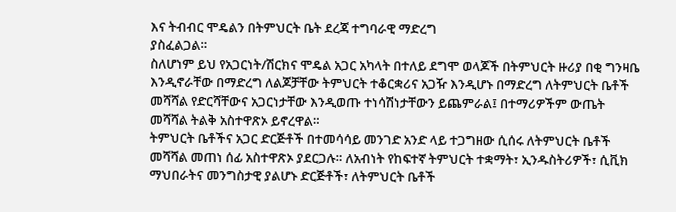እና ትብብር ሞዴልን በትምህርት ቤት ደረጃ ተግባራዊ ማድረግ
ያስፈልጋል።
ስለሆነም ይህ የአጋርነት/ሽርክና ሞዴል አጋር አካላት በተለይ ደግሞ ወላጆች በትምህርት ዙሪያ በቂ ግንዛቤ
እንዲኖራቸው በማድረግ ለልጆቻቸው ትምህርት ተቆርቋሪና አጋዥ እንዲሆኑ በማድረግ ለትምህርት ቤቶች
መሻሻል የድርሻቸውና አጋርነታቸው እንዲወጡ ተነሳሽነታቸውን ይጨምራል፤ በተማሪዎችም ውጤት
መሻሻል ትልቅ አስተዋጽኦ ይኖረዋል።
ትምህርት ቤቶችና አጋር ድርጅቶች በተመሳሳይ መንገድ አንድ ላይ ተጋግዘው ሲሰሩ ለትምህርት ቤቶች
መሻሻል መጠነ ሰፊ አስተዋጽኦ ያደርጋሉ። ለአብነት የከፍተኛ ትምህርት ተቋማት፣ ኢንዱስትሪዎች፣ ሲቪክ
ማህበራትና መንግስታዊ ያልሆኑ ድርጅቶች፣ ለትምህርት ቤቶች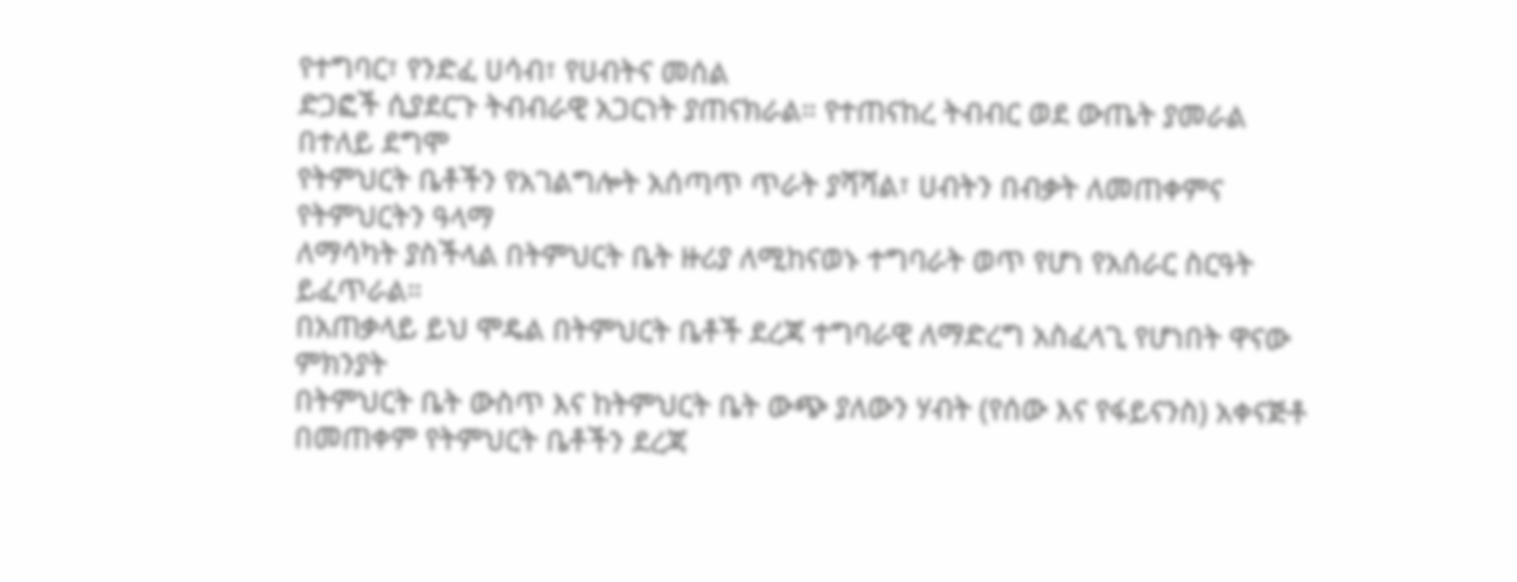የተግባር፣ የንድፈ ሀሳብ፣ የሀብትና መሰል
ድጋፎች ሲያደርጉ ትብብራዊ አጋርነት ያጠናክራል። የተጠናከረ ትብብር ወደ ውጤት ያመራል በተለይ ደግሞ
የትምህርት ቤቶችን የአገልግሎት አሰጣጥ ጥራት ያሻሻል፣ ሀብትን በብቃት ለመጠቀምና የትምህርትን ዓላማ
ለማሳካት ያስችላል በትምህርት ቤት ዙሪያ ለሚከናወኑ ተግባራት ወጥ የሆነ የአሰራር ስርዓት ይፈጥራል።
በአጠቃላይ ይህ ሞዴል በትምህርት ቤቶች ደረጃ ተግባራዊ ለማድረግ አስፈላጊ የሆነበት ዋናው ምክንያት
በትምህርት ቤት ውስጥ እና ከትምህርት ቤት ውጭ ያለውን ሃብት (የሰው እና የፋይናንስ) አቀናጅቶ
በመጠቀም የትምህርት ቤቶችን ደረጃ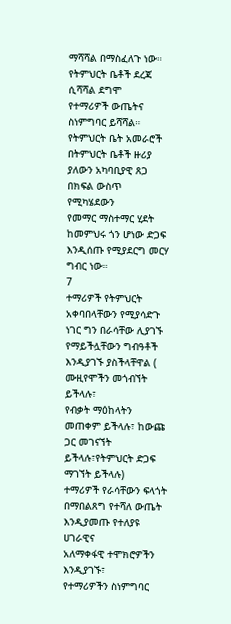ማሻሻል በማስፈለጉ ነው። የትምህርት ቤቶች ደረጃ ሲሻሻል ደግሞ
የተማሪዎች ውጤትና ስነምግባር ይሻሻል።
የትምህርት ቤት አመራሮች በትምህርት ቤቶች ዙሪያ ያለውን አካባቢያዊ ጸጋ በክፍል ውስጥ የሚካሄደውን
የመማር ማስተማር ሂደት ከመምህሩ ጎን ሆነው ድጋፍ እንዲሰጡ የሚያደርግ መርሃ ግብር ነው።
7
ተማሪዎች የትምህርት አቀባበላቸውን የሚያሳድጉ ነገር ግን በራሳቸው ሊያገኙ
የማይችሏቸውን ግብዓቶች እንዲያገኙ ያስችላቸዋል ( ሙዚየሞችን መጎብኘት ይችላሉ፣
የብቃት ማዕከላትን መጠቀም ይችላሉ፣ ከውጩ ጋር መገናኘት ይችላሉ፣የትምህርት ድጋፍ
ማገኘት ይችላሉ)
ተማሪዎች የራሳቸውን ፍላጎት በማበልጸግ የተሻለ ውጤት እንዲያመጡ የተለያዩ ሀገራዊና
አለማቀፋዊ ተሞክሮዎችን እንዲያገኙ፣
የተማሪዎችን ስነምግባር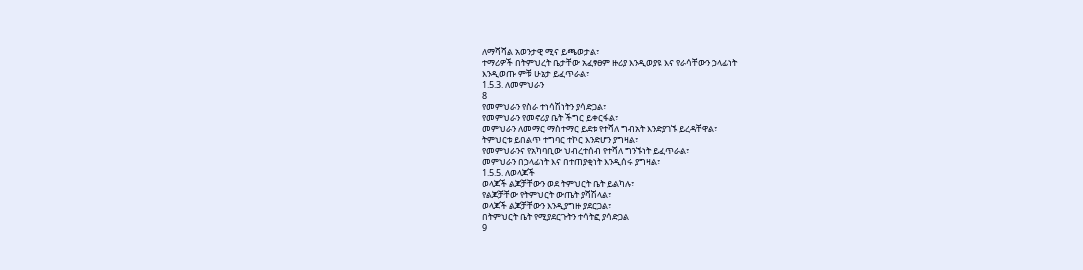ለማሻሻል አወንታዊ ሚና ይጫወታል፣
ተማሪዎች በትምህረት ቤታቸው አፈፃፀም ዙሪያ እንዲወያዩ እና የራሳቸውን ኃላፊነት
እንዲወጡ ምቹ ሁኔታ ይፈጥራል፣
1.5.3. ለመምህራን
8
የመምህራን የስራ ተነሳሽነትን ያሳድጋል፣
የመምህራን የመኖሪያ ቤት ችግር ይቀርፋል፣
መምህራን ለመማር ማስተማር ይደቱ የተሻለ ግብአት እንድያገኙ ይረዳቸዋል፣
ትምህርቱ ይበልጥ ተግባር ተኮር እንድሆን ያግዛል፣
የመምህራንና የአካባቢው ህብረተሰብ የተሻለ ግንኙነት ይፈጥራል፣
መምህራን በኃላፊነት እና በተጠያቂነት እንዲሰሩ ያግዛል፣
1.5.5. ለወላጆች
ወላጆች ልጆቻቸውን ወደ ትምህርት ቤት ይልካሉ፣
የልጆቻቸው የትምህርት ውጤት ያሻሽላል፣
ወላጆች ልጆቻቸውን እንዲያግዙ ያደርጋል፣
በትምህርት ቤት የሚያደርጉትን ተሳትፎ ያሳድጋል
9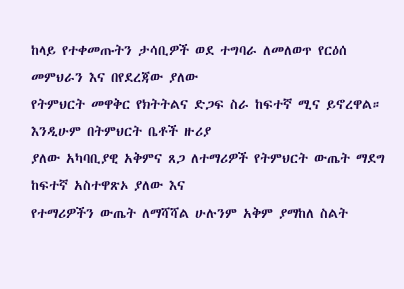ከላይ የተቀመጡትን ታሳቢዎች ወደ ተግባራ ለመለወጥ የርዕሰ መምህራን እና በየደረጃው ያለው
የትምህርት መዋቅር የክትትልና ድጋፍ ስራ ከፍተኛ ሚና ይኖረዋል። እንዲሁም በትምህርት ቤቶች ዙሪያ
ያለው አካባቢያዊ አቅምና ጸጋ ለተማሪዎች የትምህርት ውጤት ማደግ ከፍተኛ አስተዋጽኦ ያለው እና
የተማሪዎችን ውጤት ለማሻሻል ሁሉንም አቅም ያማከለ ስልት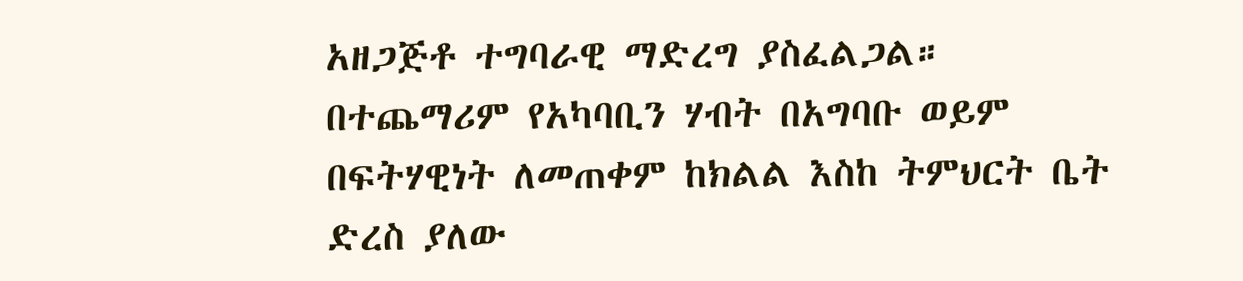አዘጋጅቶ ተግባራዊ ማድረግ ያስፈልጋል።
በተጨማሪም የአካባቢን ሃብት በአግባቡ ወይም በፍትሃዊነት ለመጠቀም ከክልል እስከ ትምህርት ቤት
ድረስ ያለው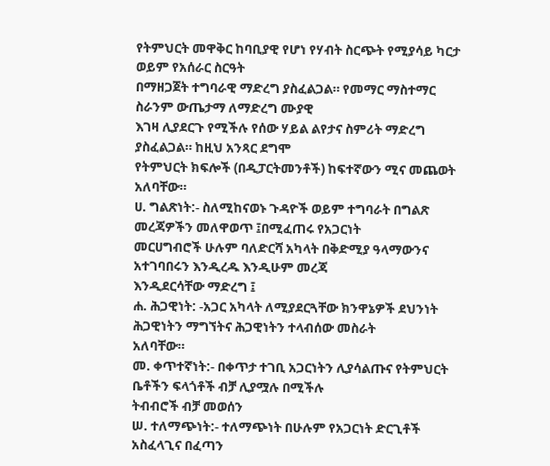የትምህርት መዋቅር ከባቢያዊ የሆነ የሃብት ስርጭት የሚያሳይ ካርታ ወይም የአሰራር ስርዓት
በማዘጋጀት ተግባራዊ ማድረግ ያስፈልጋል። የመማር ማስተማር ስራንም ውጤታማ ለማድረግ ሙያዊ
እገዛ ሊያደርጉ የሚችሉ የሰው ሃይል ልየታና ስምሪት ማድረግ ያስፈልጋል። ከዚህ አንጻር ደግሞ
የትምህርት ክፍሎች (በዲፓርትመንቶች) ከፍተኛውን ሚና መጨወት አለባቸው።
ሀ. ግልጽነት:- ስለሚከናወኑ ጉዳዮች ወይም ተግባራት በግልጽ መረጃዎችን መለዋወጥ ፤በሚፈጠሩ የአጋርነት
መርሀግብሮች ሁሉም ባለድርሻ አካላት በቅድሚያ ዓላማውንና አተገባበሩን እንዲረዱ እንዲሁም መረጃ
እንዲደርሳቸው ማድረግ ፤
ሐ. ሕጋዊነት: -አጋር አካላት ለሚያደርጓቸው ክንዋኔዎች ደህንነት ሕጋዊነትን ማግኘትና ሕጋዊነትን ተላብሰው መስራት
አለባቸው።
መ. ቀጥተኛነት:- በቀጥታ ተገቢ አጋርነትን ሊያሳልጡና የትምህርት ቤቶችን ፍላጎቶች ብቻ ሊያሟሉ በሚችሉ
ትብብሮች ብቻ መወሰን
ሠ. ተለማጭነት:- ተለማጭነት በሁሉም የአጋርነት ድርጊቶች አስፈላጊና በፈጣን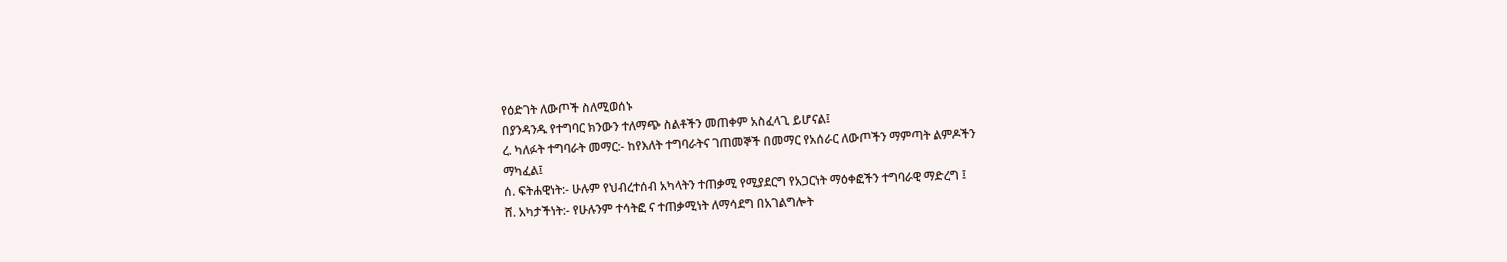የዕድገት ለውጦች ስለሚወሰኑ
በያንዳንዱ የተግባር ክንውን ተለማጭ ስልቶችን መጠቀም አስፈላጊ ይሆናል፤
ረ. ካለፉት ተግባራት መማር:- ከየእለት ተግባራትና ገጠመኞች በመማር የአሰራር ለውጦችን ማምጣት ልምዶችን
ማካፈል፤
ሰ. ፍትሐዊነት:- ሁሉም የህብረተሰብ አካላትን ተጠቃሚ የሚያደርግ የአጋርነት ማዕቀፎችን ተግባራዊ ማድረግ ፤
ሸ. አካታችነት:- የሁሉንም ተሳትፎ ና ተጠቃሚነት ለማሳደግ በአገልግሎት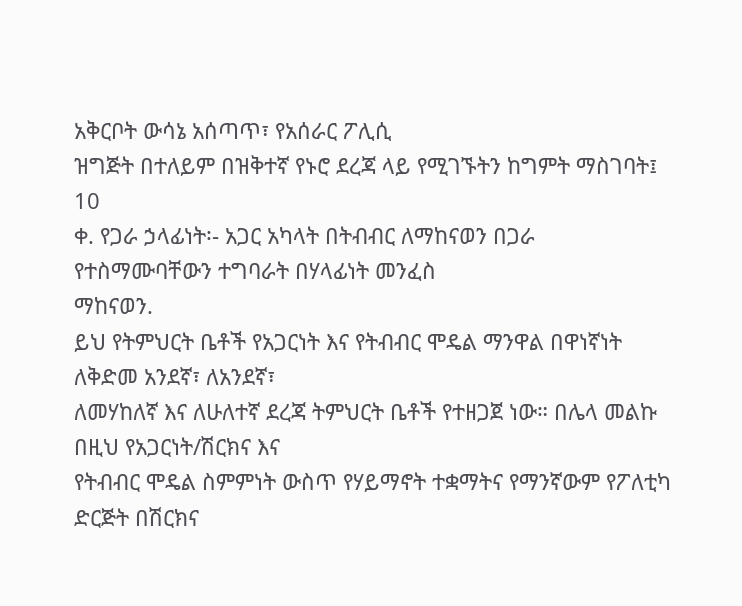አቅርቦት ውሳኔ አሰጣጥ፣ የአሰራር ፖሊሲ
ዝግጅት በተለይም በዝቅተኛ የኑሮ ደረጃ ላይ የሚገኙትን ከግምት ማስገባት፤
10
ቀ. የጋራ ኃላፊነት፡- አጋር አካላት በትብብር ለማከናወን በጋራ የተስማሙባቸውን ተግባራት በሃላፊነት መንፈስ
ማከናወን.
ይህ የትምህርት ቤቶች የአጋርነት እና የትብብር ሞዴል ማንዋል በዋነኛነት ለቅድመ አንደኛ፣ ለአንደኛ፣
ለመሃከለኛ እና ለሁለተኛ ደረጃ ትምህርት ቤቶች የተዘጋጀ ነው። በሌላ መልኩ በዚህ የአጋርነት/ሽርክና እና
የትብብር ሞዴል ስምምነት ውስጥ የሃይማኖት ተቋማትና የማንኛውም የፖለቲካ ድርጅት በሽርክና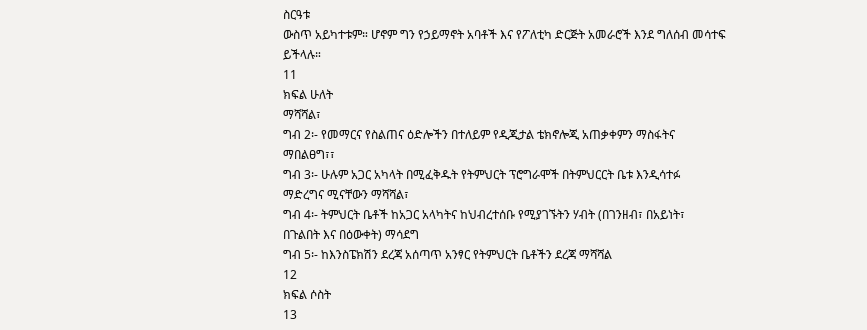ስርዓቱ
ውስጥ አይካተቱም። ሆኖም ግን የኃይማኖት አባቶች እና የፖለቲካ ድርጅት አመራሮች እንደ ግለሰብ መሳተፍ
ይችላሉ።
11
ክፍል ሁለት
ማሻሻል፣
ግብ 2፡- የመማርና የስልጠና ዕድሎችን በተለይም የዲጂታል ቴክኖሎጂ አጠቃቀምን ማስፋትና
ማበልፀግ፣፣
ግብ 3፡- ሁሉም አጋር አካላት በሚፈቅዱት የትምህርት ፕሮግራሞች በትምህርርት ቤቱ እንዲሳተፉ
ማድረግና ሚናቸውን ማሻሻል፣
ግብ 4፡- ትምህርት ቤቶች ከአጋር አላካትና ከህብረተሰቡ የሚያገኙትን ሃብት (በገንዘብ፣ በአይነት፣
በጉልበት እና በዕውቀት) ማሳደግ
ግብ 5፡- ከእንስፔክሽን ደረጃ አሰጣጥ አንፃር የትምህርት ቤቶችን ደረጃ ማሻሻል
12
ክፍል ሶስት
13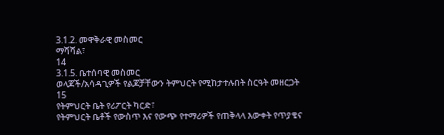3.1.2. መዋቅራዊ መስመር
ማሻሻል፣
14
3.1.5. ቤተሰባዊ መስመር
ወላጆች/አሳዳጊዎች የልጆቻቸውን ትምህርት የሚከታተሉበት ስርዓት መዘርጋት
15
የትምህርት ቤት የሪፖርት ካርድ፣
የትምህርት ቤቶች የውስጥ እና የውጭ የተማሪዎች የጠቅላላ እውቀት የጥያቄና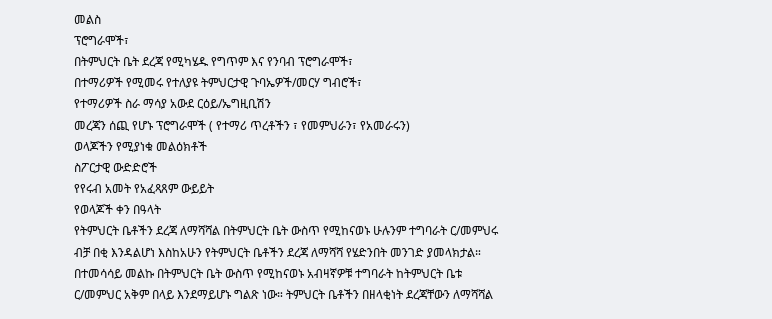መልስ
ፕሮግራሞች፣
በትምህርት ቤት ደረጃ የሚካሄዱ የግጥም እና የንባብ ፕሮግራሞች፣
በተማሪዎች የሚመሩ የተለያዩ ትምህርታዊ ጉባኤዎች/መርሃ ግብሮች፣
የተማሪዎች ስራ ማሳያ አውደ ርዕይ/ኤግዚቢሽን
መረጃን ሰጪ የሆኑ ፕሮግራሞች ( የተማሪ ጥረቶችን ፣ የመምህራን፣ የአመራሩን)
ወላጆችን የሚያነቁ መልዕክቶች
ስፖርታዊ ውድድሮች
የየሩብ አመት የአፈጻጸም ውይይት
የወላጆች ቀን በዓላት
የትምህርት ቤቶችን ደረጃ ለማሻሻል በትምህርት ቤት ውስጥ የሚከናወኑ ሁሉንም ተግባራት ር/መምህሩ
ብቻ በቂ እንዳልሆነ እስከአሁን የትምህርት ቤቶችን ደረጃ ለማሻሻ የሄድንበት መንገድ ያመላክታል።
በተመሳሳይ መልኩ በትምህርት ቤት ውስጥ የሚከናወኑ አብዛኛዎቹ ተግባራት ከትምህርት ቤቱ
ር/መምህር አቅም በላይ እንደማይሆኑ ግልጽ ነው። ትምህርት ቤቶችን በዘላቂነት ደረጃቸውን ለማሻሻል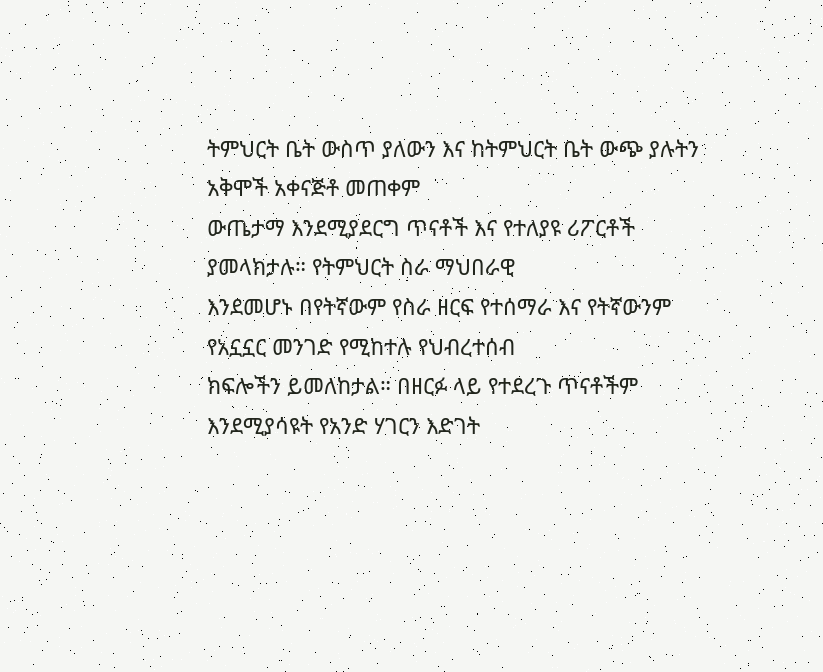ትምህርት ቤት ውስጥ ያለውን እና ከትምህርት ቤት ውጭ ያሉትን አቅሞች አቀናጅቶ መጠቀም
ውጤታማ እንደሚያደርግ ጥናቶች እና የተለያዩ ሪፖርቶች ያመላክታሉ። የትምህርት ስራ ማህበራዊ
እንደመሆኑ በየትኛውም የስራ ዘርፍ የተሰማራ እና የትኛውንም የአኗኗር መንገድ የሚከተሉ የህብረተሰብ
ክፍሎችን ይመለከታል። በዘርፉ ላይ የተደረጉ ጥናቶችም እንደሚያሳዩት የአንድ ሃገርን እድገት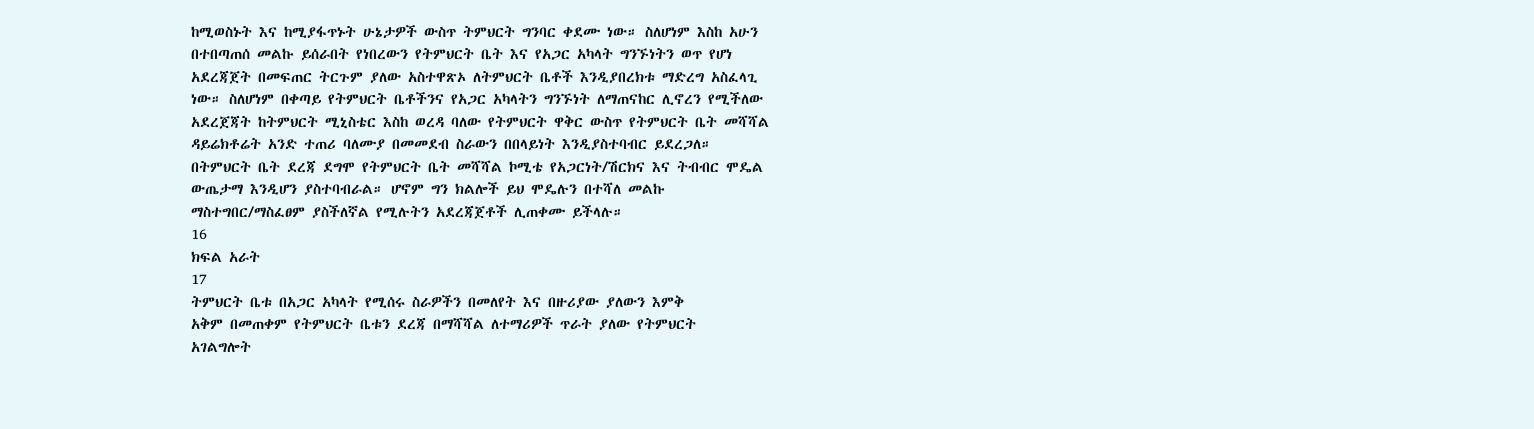ከሚወስኑት እና ከሚያፋጥኑት ሁኔታዎች ውስጥ ትምህርት ግንባር ቀደሙ ነው። ስለሆነም እስከ አሁን
በተበጣጠሰ መልኩ ይሰራበት የነበረውን የትምህርት ቤት እና የአጋር አካላት ግንኙነትን ወጥ የሆነ
አደረጃጀት በመፍጠር ትርጉም ያለው አስተዋጽኦ ለትምህርት ቤቶች እንዲያበረክቱ ማድረግ አስፈላጊ
ነው። ስለሆነም በቀጣይ የትምህርት ቤቶችንና የአጋር አካላትን ግንኙነት ለማጠናከር ሊኖረን የሚችለው
አደረጀጃት ከትምህርት ሚኒስቴር እስከ ወረዳ ባለው የትምህርት ዋቅር ውስጥ የትምህርት ቤት መሻሻል
ዳይሬክቶሬት አንድ ተጠሪ ባለሙያ በመመደብ ስራውን በበላይነት እንዲያስተባብር ይደረጋለ።
በትምህርት ቤት ደረጃ ደግሞ የትምህርት ቤት መሻሻል ኮሚቴ የአጋርነት/ሽርክና እና ትብብር ሞዴል
ውጤታማ እንዲሆን ያስተባብራል። ሆኖም ግን ክልሎች ይህ ሞዴሉን በተሻለ መልኩ
ማስተግበር/ማስፈፀም ያስችለኛል የሚሉትን አደረጃጀቶች ሊጠቀሙ ይችላሉ።
16
ክፍል አራት
17
ትምህርት ቤቱ በአጋር አካላት የሚሰሩ ስራዎችን በመለየት እና በዙሪያው ያለውን እምቅ
አቅም በመጠቀም የትምህርት ቤቱን ደረጃ በማሻሻል ለተማሪዎች ጥራት ያለው የትምህርት
አገልግሎት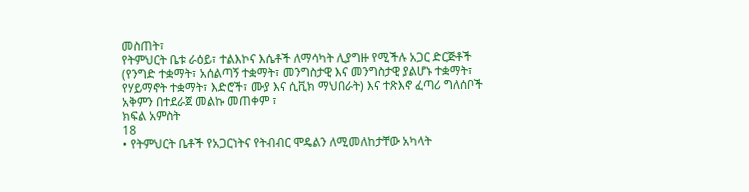መስጠት፣
የትምህርት ቤቱ ራዕይ፣ ተልእኮና እሴቶች ለማሳካት ሊያግዙ የሚችሉ አጋር ድርጅቶች
(የንግድ ተቋማት፣ አሰልጣኝ ተቋማት፣ መንግስታዊ እና መንግስታዊ ያልሆኑ ተቋማት፣
የሃይማኖት ተቋማት፣ እድሮች፣ ሙያ እና ሲቪክ ማህበራት) እና ተጽእኖ ፈጣሪ ግለሰቦች
አቅምን በተደራጀ መልኩ መጠቀም ፣
ክፍል አምስት
18
• የትምህርት ቤቶች የአጋርነትና የትብብር ሞዴልን ለሚመለከታቸው አካላት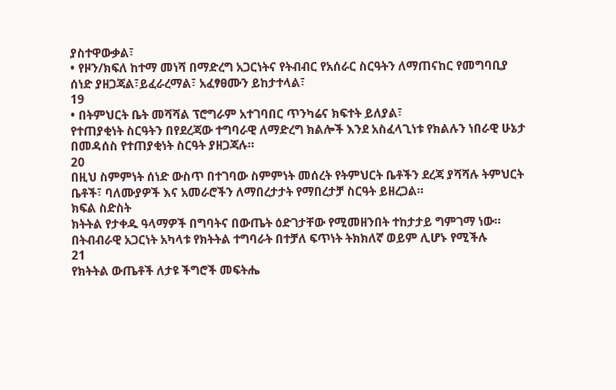ያስተዋውቃል፣
• የዞን/ክፍለ ከተማ መነሻ በማድረግ አጋርነትና የትብብር የአሰራር ስርዓትን ለማጠናከር የመግባቢያ
ሰነድ ያዘጋጃል፣ይፈራረማል፣ አፈፃፀሙን ይከታተላል፣
19
• በትምህርት ቤት መሻሻል ፕሮግራም አተገባበር ጥንካሬና ክፍተት ይለያል፣
የተጠያቂነት ስርዓትን በየደረጃው ተግባራዊ ለማድረግ ክልሎች እንደ አስፈላጊነቱ የክልሉን ነበራዊ ሁኔታ
በመዳሰስ የተጠያቂነት ስርዓት ያዘጋጃሉ።
20
በዚህ ስምምነት ሰነድ ውስጥ በተገባው ስምምነት መሰረት የትምህርት ቤቶችን ደረጃ ያሻሻሉ ትምህርት
ቤቶች፣ ባለሙያዎች እና አመራሮችን ለማበረታታት የማበረታቻ ስርዓት ይዘረጋል።
ክፍል ስድስት
ክትትል የታቀዱ ዓላማዎች በግባትና በውጤት ዕድገታቸው የሚመዘንበት ተከታታይ ግምገማ ነው።
በትብብራዊ አጋርነት አካላቱ የክትትል ተግባራት በተቻለ ፍጥነት ትክክለኛ ወይም ሊሆኑ የሚችሉ
21
የክትትል ውጤቶች ለታዩ ችግሮች መፍትሔ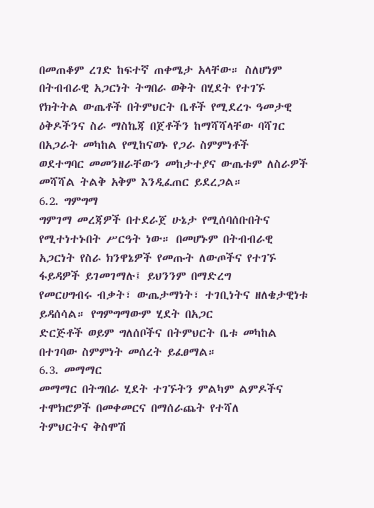በመጠቆም ረገድ ከፍተኛ ጠቀሜታ አላቸው። ስለሆነም
በትብብራዊ አጋርነት ትግበራ ወቅት በሂደት የተገኙ የክትትል ውጤቶች በትምህርት ቤቶች የሚደረጉ ዓመታዊ
ዕቅዶችንና ስራ ማስኬጃ በጀቶችን ከማሻሻላቸው ባሻገር በአጋራት መካከል የሚከናወኑ የጋራ ስምምነቶች
ወደተግባር መመንዘራቸውን መከታተያና ውጤቱም ለስራዎች መሻሻል ትልቅ አቅም እንዲፈጠር ይደረጋል።
6.2. ግምግማ
ግምገማ መረጃዎች በተደራጀ ሁኔታ የሚሰባሰቡበትና የሚተነተኑበት ሥርዓት ነው። በመሆኑም በትብብራዊ
አጋርነት የስራ ክንዋኔዎች የመጡት ለውጦችና የተገኙ ፋይዳዎች ይገመገማሉ፤ ይህንንም በማድረግ
የመርሀግብሩ ብቃት፣ ውጤታማነት፣ ተገቢነትና ዘለቄታዊነቱ ይዳሰሳል። የግምግማውም ሂደት በአጋር
ድርጅቶች ወይም ግለሰቦችና በትምህርት ቤቱ መካከል በተገባው ስምምነት መሰረት ይፈፀማል።
6.3. መማማር
መማማር በትግበራ ሂደት ተገኙትን ምልካም ልምዶችና ተሞክሮዎች በመቀመርና በማሰራጨት የተሻለ
ትምህርትና ቅስሞሽ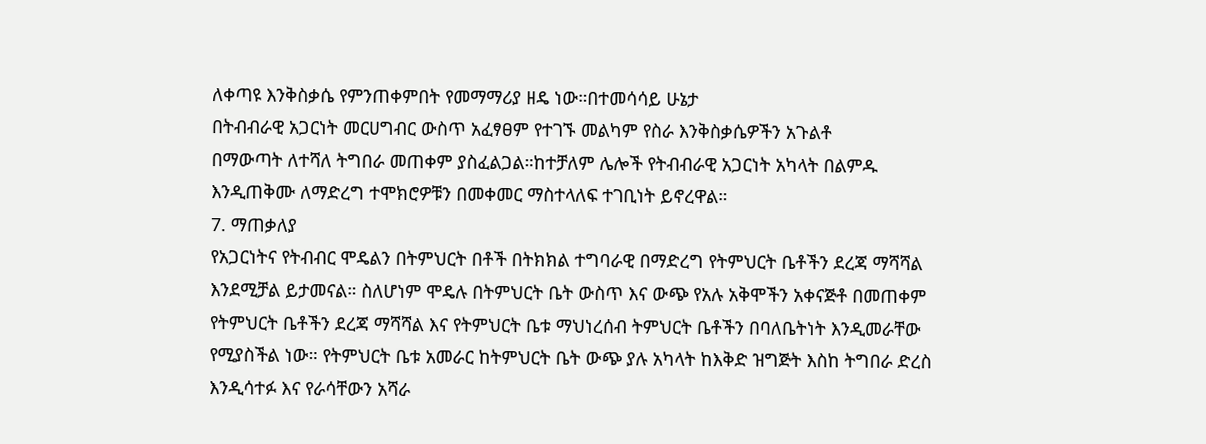ለቀጣዩ እንቅስቃሴ የምንጠቀምበት የመማማሪያ ዘዴ ነው።በተመሳሳይ ሁኔታ
በትብብራዊ አጋርነት መርሀግብር ውስጥ አፈፃፀም የተገኙ መልካም የስራ እንቅስቃሴዎችን አጉልቶ
በማውጣት ለተሻለ ትግበራ መጠቀም ያስፈልጋል።ከተቻለም ሌሎች የትብብራዊ አጋርነት አካላት በልምዱ
እንዲጠቅሙ ለማድረግ ተሞክሮዎቹን በመቀመር ማስተላለፍ ተገቢነት ይኖረዋል።
7. ማጠቃለያ
የአጋርነትና የትብብር ሞዴልን በትምህርት በቶች በትክክል ተግባራዊ በማድረግ የትምህርት ቤቶችን ደረጃ ማሻሻል
እንደሚቻል ይታመናል። ስለሆነም ሞዴሉ በትምህርት ቤት ውስጥ እና ውጭ የአሉ አቅሞችን አቀናጅቶ በመጠቀም
የትምህርት ቤቶችን ደረጃ ማሻሻል እና የትምህርት ቤቱ ማህነረሰብ ትምህርት ቤቶችን በባለቤትነት እንዲመራቸው
የሚያስችል ነው። የትምህርት ቤቱ አመራር ከትምህርት ቤት ውጭ ያሉ አካላት ከእቅድ ዝግጅት እስከ ትግበራ ድረስ
እንዲሳተፉ እና የራሳቸውን አሻራ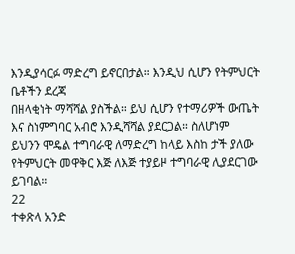እንዲያሳርፉ ማድረግ ይኖርበታል። እንዲህ ሲሆን የትምህርት ቤቶችን ደረጃ
በዘላቂነት ማሻሻል ያስችል። ይህ ሲሆን የተማሪዎች ውጤት እና ስነምግባር አብሮ እንዲሻሻል ያደርጋል። ስለሆነም
ይህንን ሞዴል ተግባራዊ ለማድረግ ከላይ እስከ ታች ያለው የትምህርት መዋቅር እጅ ለእጅ ተያይዞ ተግባራዊ ሊያደርገው
ይገባል።
22
ተቀጽላ አንድ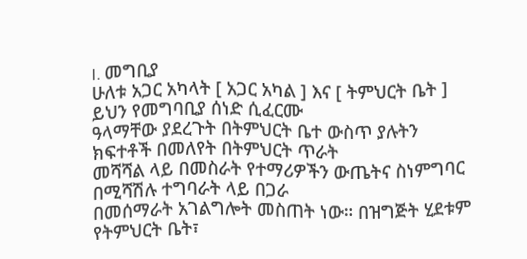I. መግቢያ
ሁለቱ አጋር አካላት [ አጋር አካል ] እና [ ትምህርት ቤት ] ይህን የመግባቢያ ሰነድ ሲፈርሙ
ዓላማቸው ያደረጉት በትምህርት ቤተ ውስጥ ያሉትን ክፍተቶች በመለየት በትምህርት ጥራት
መሻሻል ላይ በመስራት የተማሪዎችን ውጤትና ስነምግባር በሚሻሽሉ ተግባራት ላይ በጋራ
በመሰማራት አገልግሎት መስጠት ነው። በዝግጅት ሂደቱም የትምህርት ቤት፣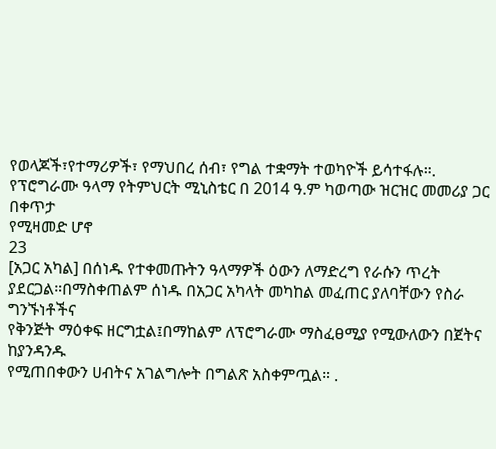የወላጆች፣የተማሪዎች፣ የማህበረ ሰብ፣ የግል ተቋማት ተወካዮች ይሳተፋሉ።.
የፕሮግራሙ ዓላማ የትምህርት ሚኒስቴር በ 2014 ዓ.ም ካወጣው ዝርዝር መመሪያ ጋር በቀጥታ
የሚዛመድ ሆኖ
23
[አጋር አካል] በሰነዱ የተቀመጡትን ዓላማዎች ዕውን ለማድረግ የራሱን ጥረት
ያደርጋል።በማስቀጠልም ሰነዱ በአጋር አካላት መካከል መፈጠር ያለባቸውን የስራ ግንኙነቶችና
የቅንጅት ማዕቀፍ ዘርግቷል፤በማከልም ለፕሮግራሙ ማስፈፀሚያ የሚውለውን በጀትና ከያንዳንዱ
የሚጠበቀውን ሀብትና አገልግሎት በግልጽ አስቀምጧል። .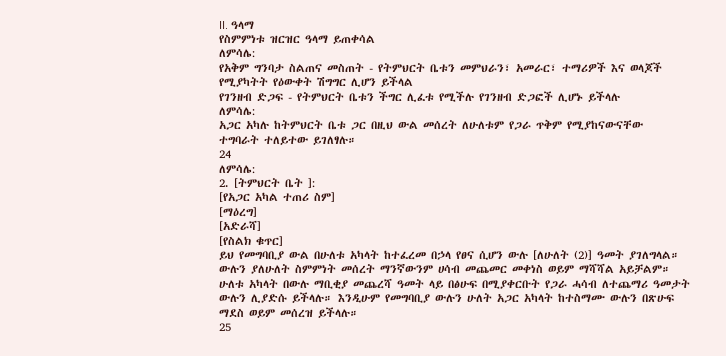II. ዓላማ
የስምምነቱ ዝርዝር ዓላማ ይጠቀሳል
ለምሳሌ:
የአቅም ግንባታ ስልጠና መስጠት - የትምህርት ቤቱን መምህራን፣ አመራር፣ ተማሪዎች እና ወላጆች
የሚያካትት የዕውቀት ሽግግር ሊሆን ይችላል
የገንዘብ ድጋፍ - የትምህርት ቤቱን ችግር ሊፈቱ የሚችሉ የገንዘብ ድጋፎች ሊሆኑ ይችላሉ
ለምሳሌ:
አጋር አካሉ ከትምህርት ቤቱ ጋር በዚህ ውል መሰረት ለሁለቱም የጋራ ጥቅም የሚያከናውናቸው
ተግባራት ተለይተው ይገለፃሉ።
24
ለምሳሌ:
2. [ትምህርት ቤት ]:
[የአጋር አካል ተጠሪ ስም]
[ማዕረግ]
[አድራሻ]
[የስልክ ቁጥር]
ይህ የመግባቢያ ውል በሁለቱ አካላት ከተፈረመ በኃላ የፀና ሲሆን ውሉ [ለሁለት (2)] ዓመት ያገለግላል።
ውሉን ያለሁለት ስምምነት መሰረት ማንኛውንም ሀሳብ መጨመር መቀነስ ወይም ማሻሻል አይቻልም።
ሁለቱ አካላት በውሉ ማቢቂያ መጨረሻ ዓመት ላይ በፅሁፍ በሚያቀርቡት የጋራ ሓሳብ ለተጨማሪ ዓመታት
ውሉን ሊያድሱ ይችላሉ። እንዲሁም የመግባቢያ ውሉን ሁለት አጋር አካላት ከተስማሙ ውሉን በጽሁፍ
ማደስ ወይም መሰረዝ ይችላሉ።
25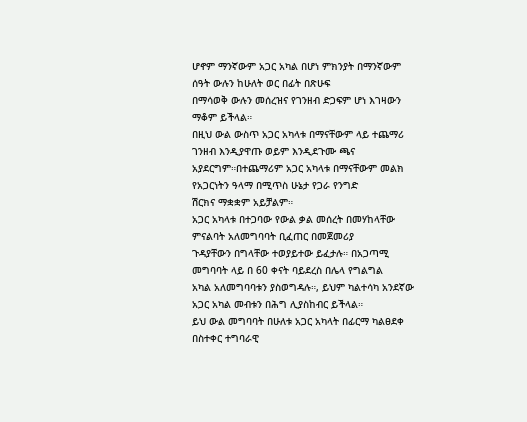ሆኖም ማንኛውም አጋር አካል በሆነ ምክንያት በማንኛውም ሰዓት ውሉን ከሁለት ወር በፊት በጽሁፍ
በማሳወቅ ውሉን መሰረዝና የገንዘብ ድጋፍም ሆነ እገዛውን ማቆም ይችላል።
በዚህ ውል ውስጥ አጋር አካላቱ በማናቸውም ላይ ተጨማሪ ገንዘብ እንዲያዋጡ ወይም እንዲደጉሙ ጫና
አያደርግም።በተጨማሪም አጋር አካላቱ በማናቸውም መልክ የአጋርነትን ዓላማ በሚጥስ ሁኔታ የጋራ የንግድ
ሽርክና ማቋቋም አይቻልም።
አጋር አካላቱ በተጋባው የውል ቃል መሰረት በመሃከላቸው ምናልባት አለመግባባት ቢፈጠር በመጀመሪያ
ጉዳያቸውን በግላቸው ተወያይተው ይፈታሉ። በአጋጣሚ መግባባት ላይ በ 60 ቀናት ባይደረስ በሌላ የግልግል
አካል አለመግባባቱን ያስወግዳሉ።, ይህም ካልተሳካ አንደኛው አጋር አካል መብቱን በሕግ ሊያስከብር ይችላል።
ይህ ውል መግባባት በሁለቱ አጋር አካላት በፊርማ ካልፀደቀ በስተቀር ተግባራዊ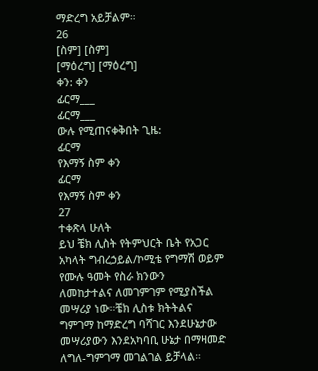ማድረግ አይቻልም።
26
[ስም] [ስም]
[ማዕረግ] [ማዕረግ]
ቀን: ቀን
ፊርማ___
ፊርማ___
ውሉ የሚጠናቀቅበት ጊዜ:
ፊርማ
የእማኝ ስም ቀን
ፊርማ
የእማኝ ስም ቀን
27
ተቀጽላ ሁለት
ይህ ቼክ ሊስት የትምህርት ቤት የአጋር አካላት ግብረኃይል/ኮሚቴ የግማሽ ወይም የሙሉ ዓመት የስራ ክንውን
ለመከታተልና ለመገምገም የሚያስችል መሣሪያ ነው።ቼክ ሊስቱ ክትትልና ግምገማ ከማድረግ ባሻገር እንደሁኔታው
መሣሪያውን እንደአካባቢ ሁኔታ በማዛመድ ለግለ-ግምገማ መገልገል ይቻላል።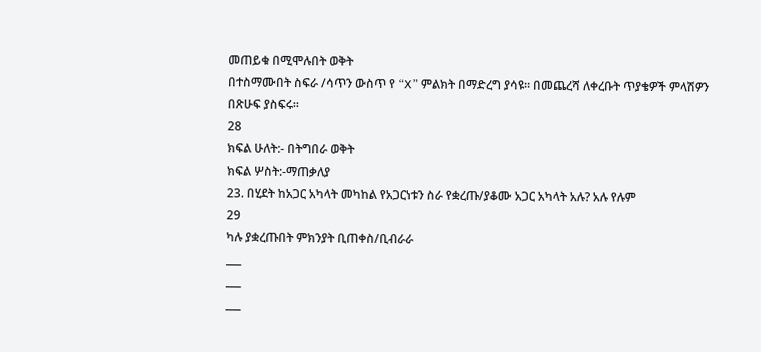መጠይቁ በሚሞሉበት ወቅት
በተስማሙበት ስፍራ /ሳጥን ውስጥ የ “X” ምልክት በማድረግ ያሳዩ። በመጨረሻ ለቀረቡት ጥያቄዎች ምላሽዎን
በጽሁፍ ያስፍሩ።
28
ክፍል ሁለት:- በትግበራ ወቅት
ክፍል ሦስት:-ማጠቃለያ
23. በሂደት ከአጋር አካላት መካከል የአጋርነቱን ስራ የቋረጡ/ያቆሙ አጋር አካላት አሉ? አሉ የሉም
29
ካሉ ያቋረጡበት ምክንያት ቢጠቀስ/ቢብራራ
___
___
___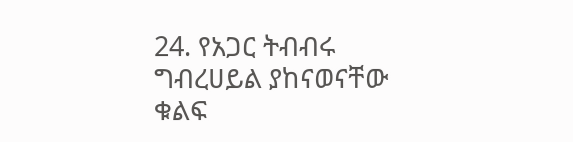24. የአጋር ትብብሩ ግብረሀይል ያከናወናቸው ቁልፍ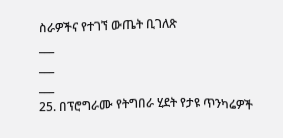ስራዎችና የተገኘ ውጤት ቢገለጽ
___
___
___
25. በፕሮግራሙ የትግበራ ሂደት የታዩ ጥንካሬዎች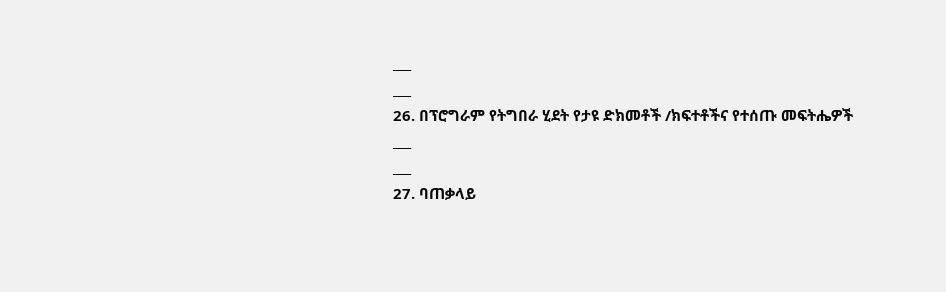___
___
26. በፕሮግራም የትግበራ ሂደት የታዩ ድክመቶች /ክፍተቶችና የተሰጡ መፍትሔዎች
___
___
27. ባጠቃላይ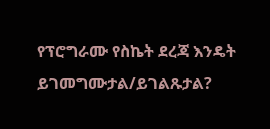የፕሮግራሙ የስኬት ደረጃ እንዴት ይገመግሙታል/ይገልጹታል?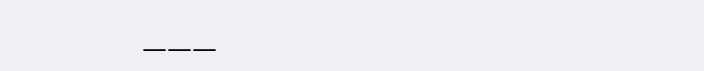___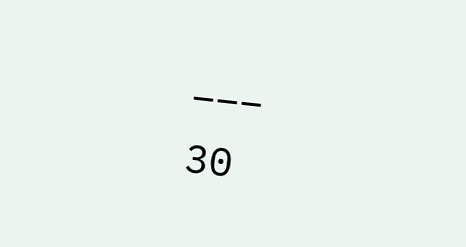___
30